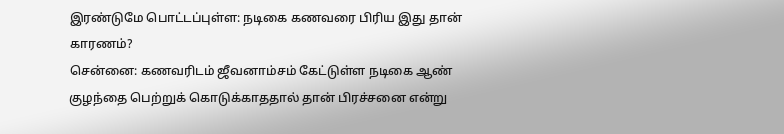இரண்டுமே பொட்டப்புள்ள: நடிகை கணவரை பிரிய இது தான் காரணம்?
சென்னை: கணவரிடம் ஜீவனாம்சம் கேட்டுள்ள நடிகை ஆண் குழந்தை பெற்றுக் கொடுக்காததால் தான் பிரச்சனை என்று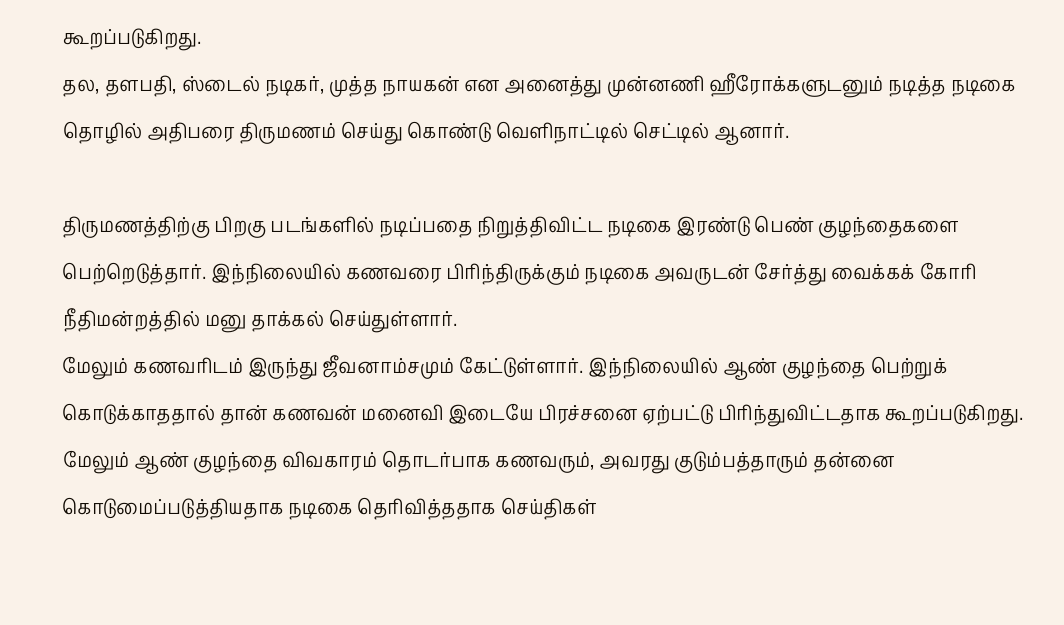கூறப்படுகிறது.
தல, தளபதி, ஸ்டைல் நடிகர், முத்த நாயகன் என அனைத்து முன்னணி ஹீரோக்களுடனும் நடித்த நடிகை தொழில் அதிபரை திருமணம் செய்து கொண்டு வெளிநாட்டில் செட்டில் ஆனார்.

திருமணத்திற்கு பிறகு படங்களில் நடிப்பதை நிறுத்திவிட்ட நடிகை இரண்டு பெண் குழந்தைகளை பெற்றெடுத்தார். இந்நிலையில் கணவரை பிரிந்திருக்கும் நடிகை அவருடன் சேர்த்து வைக்கக் கோரி நீதிமன்றத்தில் மனு தாக்கல் செய்துள்ளார்.
மேலும் கணவரிடம் இருந்து ஜீவனாம்சமும் கேட்டுள்ளார். இந்நிலையில் ஆண் குழந்தை பெற்றுக் கொடுக்காததால் தான் கணவன் மனைவி இடையே பிரச்சனை ஏற்பட்டு பிரிந்துவிட்டதாக கூறப்படுகிறது.
மேலும் ஆண் குழந்தை விவகாரம் தொடர்பாக கணவரும், அவரது குடும்பத்தாரும் தன்னை கொடுமைப்படுத்தியதாக நடிகை தெரிவித்ததாக செய்திகள்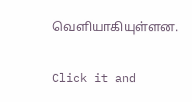வெளியாகியுள்ளன.


Click it and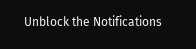Unblock the Notifications